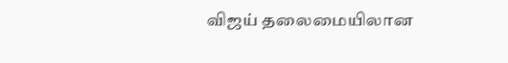விஜய் தலைமையிலான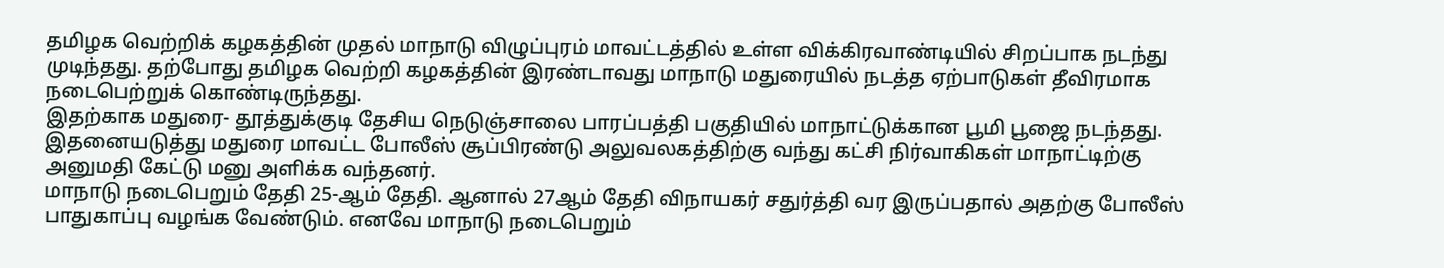தமிழக வெற்றிக் கழகத்தின் முதல் மாநாடு விழுப்புரம் மாவட்டத்தில் உள்ள விக்கிரவாண்டியில் சிறப்பாக நடந்து முடிந்தது. தற்போது தமிழக வெற்றி கழகத்தின் இரண்டாவது மாநாடு மதுரையில் நடத்த ஏற்பாடுகள் தீவிரமாக நடைபெற்றுக் கொண்டிருந்தது.
இதற்காக மதுரை- தூத்துக்குடி தேசிய நெடுஞ்சாலை பாரப்பத்தி பகுதியில் மாநாட்டுக்கான பூமி பூஜை நடந்தது. இதனையடுத்து மதுரை மாவட்ட போலீஸ் சூப்பிரண்டு அலுவலகத்திற்கு வந்து கட்சி நிர்வாகிகள் மாநாட்டிற்கு அனுமதி கேட்டு மனு அளிக்க வந்தனர்.
மாநாடு நடைபெறும் தேதி 25-ஆம் தேதி. ஆனால் 27ஆம் தேதி விநாயகர் சதுர்த்தி வர இருப்பதால் அதற்கு போலீஸ் பாதுகாப்பு வழங்க வேண்டும். எனவே மாநாடு நடைபெறும்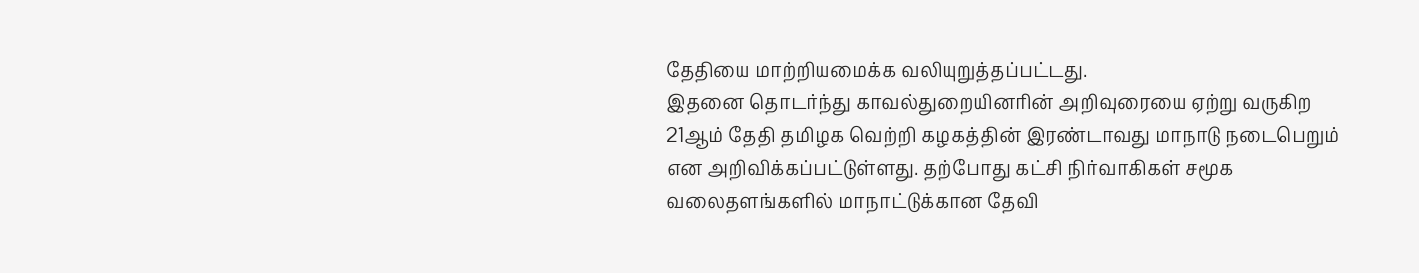தேதியை மாற்றியமைக்க வலியுறுத்தப்பட்டது.
இதனை தொடர்ந்து காவல்துறையினரின் அறிவுரையை ஏற்று வருகிற 21ஆம் தேதி தமிழக வெற்றி கழகத்தின் இரண்டாவது மாநாடு நடைபெறும் என அறிவிக்கப்பட்டுள்ளது. தற்போது கட்சி நிர்வாகிகள் சமூக வலைதளங்களில் மாநாட்டுக்கான தேவி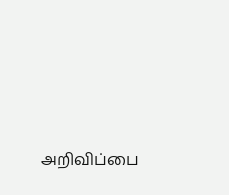அறிவிப்பை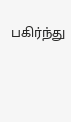பகிர்ந்து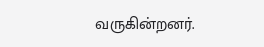வருகின்றனர்.